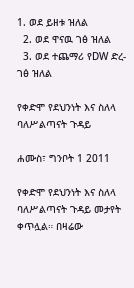1. ወደ ይዘቱ ዝለል
  2. ወደ ዋናዉ ገፅ ዝለል
  3. ወደ ተጨማሪ የDW ድረ-ገፅ ዝለል

የቀድሞ የደህንነት እና ስለላ ባለሥልጣናት ጉዳይ

ሐሙስ፣ ግንቦት 1 2011

የቀድሞ የደህንነት እና ስለላ ባለሥልጣናት ጉዳይ መታየት ቀጥሏል። በዛሬው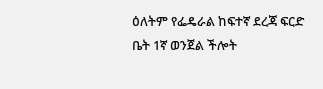ዕለትም የፌዴራል ከፍተኛ ደረጃ ፍርድ ቤት 1ኛ ወንጀል ችሎት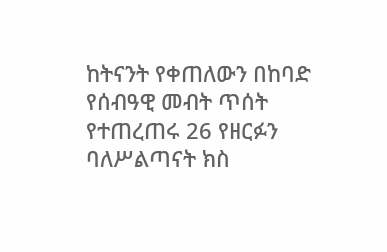ከትናንት የቀጠለውን በከባድ የሰብዓዊ መብት ጥሰት የተጠረጠሩ 26 የዘርፉን ባለሥልጣናት ክስ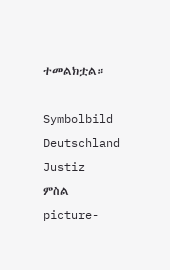ተመልክቷል።

Symbolbild Deutschland Justiz
ምስል picture-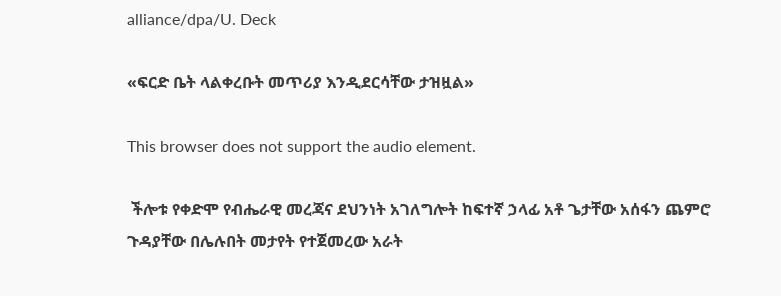alliance/dpa/U. Deck

«ፍርድ ቤት ላልቀረቡት መጥሪያ እንዲደርሳቸው ታዝዟል»

This browser does not support the audio element.

 ችሎቱ የቀድሞ የብሔራዊ መረጃና ደህንነት አገለግሎት ከፍተኛ ኃላፊ አቶ ጌታቸው አሰፋን ጨምሮ ጉዳያቸው በሌሉበት መታየት የተጀመረው አራት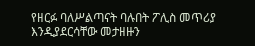የዘርፉ ባለሥልጣናት ባሉበት ፖሊስ መጥሪያ እንዲያደርሳቸው መታዘዙን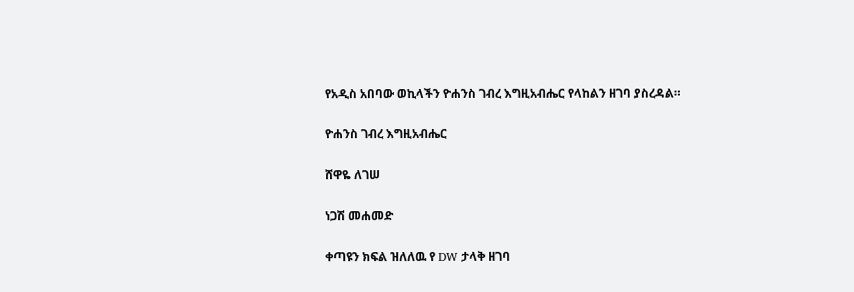የአዲስ አበባው ወኪላችን ዮሐንስ ገብረ እግዚአብሔር የላከልን ዘገባ ያስረዳል።

ዮሐንስ ገብረ እግዚአብሔር

ሸዋዬ ለገሠ

ነጋሽ መሐመድ

ቀጣዩን ክፍል ዝለለዉ የ DW ታላቅ ዘገባ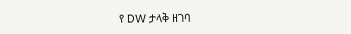የ DW ታላቅ ዘገባ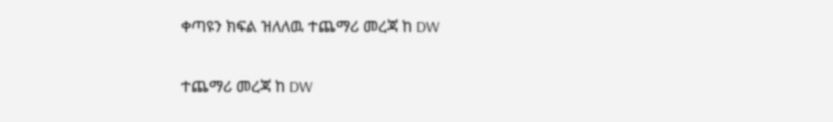ቀጣዩን ክፍል ዝለለዉ ተጨማሪ መረጃ ከ DW

ተጨማሪ መረጃ ከ DW